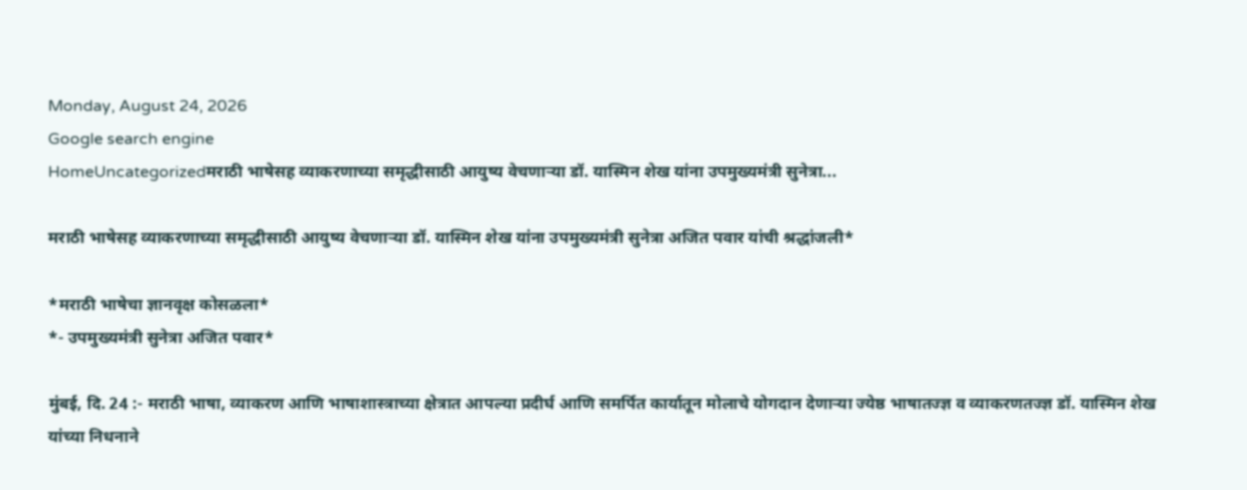Monday, August 24, 2026
Google search engine
HomeUncategorizedमराठी भाषेसह व्याकरणाच्या समृद्धीसाठी आयुष्य वेचणाऱ्या डॉ. यास्मिन शेख यांना उपमुख्यमंत्री सुनेत्रा...

मराठी भाषेसह व्याकरणाच्या समृद्धीसाठी आयुष्य वेचणाऱ्या डॉ. यास्मिन शेख यांना उपमुख्यमंत्री सुनेत्रा अजित पवार यांची श्रद्धांजली*

*मराठी भाषेचा ज्ञानवृक्ष कोसळला*
*- उपमुख्यमंत्री सुनेत्रा अजित पवार*

मुंबई, दि. 24 :- मराठी भाषा, व्याकरण आणि भाषाशास्त्राच्या क्षेत्रात आपल्या प्रदीर्घ आणि समर्पित कार्यातून मोलाचे योगदान देणाऱ्या ज्येष्ठ भाषातज्ज्ञ व व्याकरणतज्ज्ञ डॉ. यास्मिन शेख यांच्या निधनाने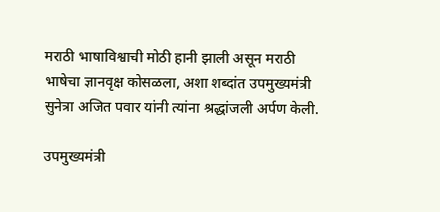मराठी भाषाविश्वाची मोठी हानी झाली असून मराठी भाषेचा ज्ञानवृक्ष कोसळला, अशा शब्दांत उपमुख्यमंत्री सुनेत्रा अजित पवार यांनी त्यांना श्रद्धांजली अर्पण केली.

उपमुख्यमंत्री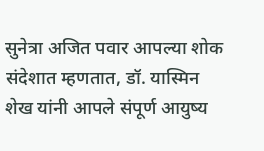सुनेत्रा अजित पवार आपल्या शोक संदेशात म्हणतात, डॉ. यास्मिन शेख यांनी आपले संपूर्ण आयुष्य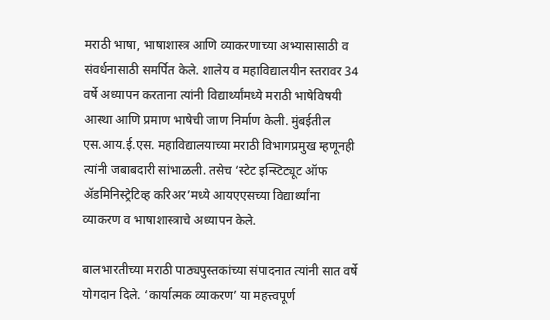मराठी भाषा, भाषाशास्त्र आणि व्याकरणाच्या अभ्यासासाठी व संवर्धनासाठी समर्पित केले. शालेय व महाविद्यालयीन स्तरावर 34 वर्षे अध्यापन करताना त्यांनी विद्यार्थ्यांमध्ये मराठी भाषेविषयी आस्था आणि प्रमाण भाषेची जाण निर्माण केली. मुंबईतील एस.आय.ई.एस. महाविद्यालयाच्या मराठी विभागप्रमुख म्हणूनही त्यांनी जबाबदारी सांभाळली. तसेच ‘स्टेट इन्स्टिट्यूट ऑफ ॲडमिनिस्ट्रेटिव्ह करिअर’मध्ये आयएएसच्या विद्यार्थ्यांना व्याकरण व भाषाशास्त्राचे अध्यापन केले.

बालभारतीच्या मराठी पाठ्यपुस्तकांच्या संपादनात त्यांनी सात वर्षे योगदान दिले. ‘कार्यात्मक व्याकरण’ या महत्त्वपूर्ण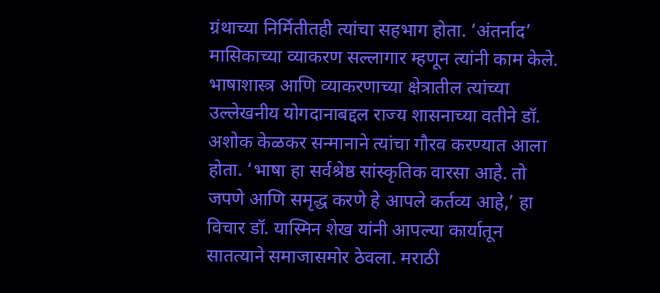ग्रंथाच्या निर्मितीतही त्यांचा सहभाग होता. ‘अंतर्नाद’ मासिकाच्या व्याकरण सल्लागार म्हणून त्यांनी काम केले. भाषाशास्त्र आणि व्याकरणाच्या क्षेत्रातील त्यांच्या उल्लेखनीय योगदानाबद्दल राज्य शासनाच्या वतीने डॉ. अशोक केळकर सन्मानाने त्यांचा गौरव करण्यात आला होता. ‘भाषा हा सर्वश्रेष्ठ सांस्कृतिक वारसा आहे. तो जपणे आणि समृद्ध करणे हे आपले कर्तव्य आहे,’ हा विचार डॉ. यास्मिन शेख यांनी आपल्या कार्यातून सातत्याने समाजासमोर ठेवला. मराठी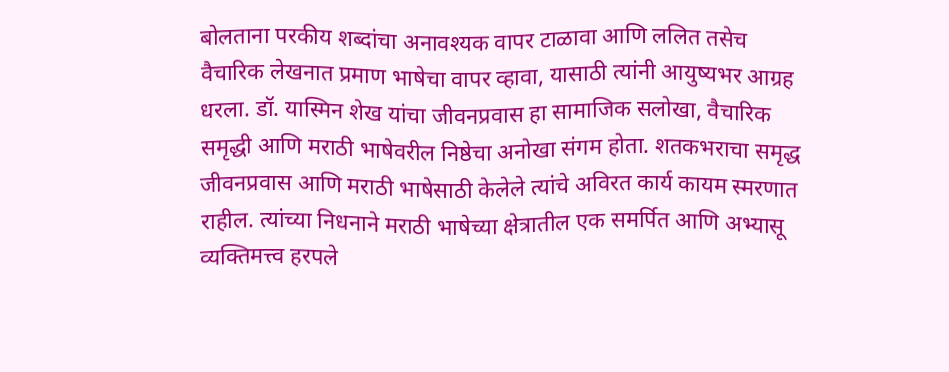बोलताना परकीय शब्दांचा अनावश्यक वापर टाळावा आणि ललित तसेच वैचारिक लेखनात प्रमाण भाषेचा वापर व्हावा, यासाठी त्यांनी आयुष्यभर आग्रह धरला. डॉ. यास्मिन शेख यांचा जीवनप्रवास हा सामाजिक सलोखा, वैचारिक समृद्धी आणि मराठी भाषेवरील निष्ठेचा अनोखा संगम होता. शतकभराचा समृद्ध जीवनप्रवास आणि मराठी भाषेसाठी केलेले त्यांचे अविरत कार्य कायम स्मरणात राहील. त्यांच्या निधनाने मराठी भाषेच्या क्षेत्रातील एक समर्पित आणि अभ्यासू व्यक्तिमत्त्व हरपले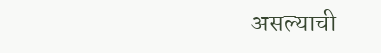असल्याची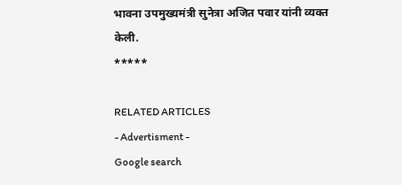भावना उपमुख्यमंत्री सुनेत्रा अजित पवार यांनी व्यक्त केली.
*****

RELATED ARTICLES
- Advertisment -
Google search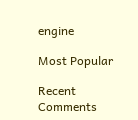engine

Most Popular

Recent Comments